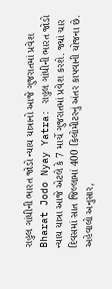રાહુલ ગાંધીની ભારત જોડો ન્યાય યાત્રાનો આજે ગુજરાતમાં પ્રવેશ
Bharat Jodo Nyay Yatra: રાહુલ ગાંધીની ભારત જોડો ન્યાય યાત્રા આજે એટલે કે 7 માર્ચે ગુજરાતમાં પ્રવેશ કરશે. જ્યાં ચાર દિવસમાં સાત જિલ્લામાં 400 કિલોમીટરનું અંતર કાપવાની યોજના છે.
અહેવાલો અનુસાર,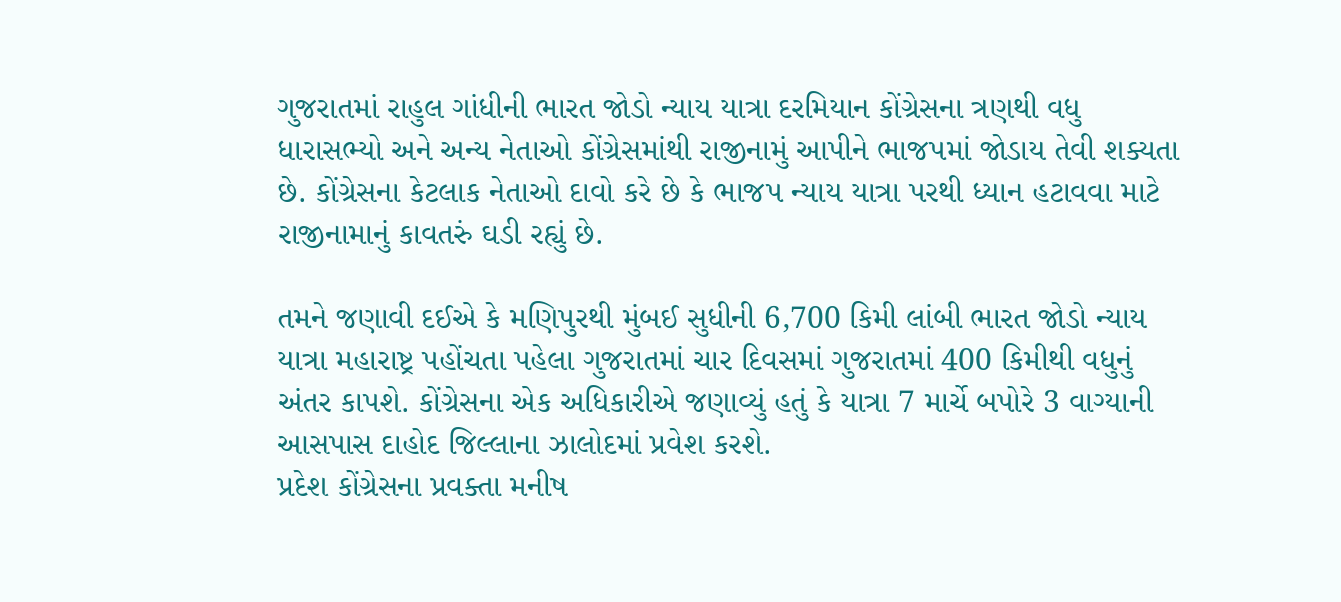ગુજરાતમાં રાહુલ ગાંધીની ભારત જોડો ન્યાય યાત્રા દરમિયાન કોંગ્રેસના ત્રણથી વધુ ધારાસભ્યો અને અન્ય નેતાઓ કોંગ્રેસમાંથી રાજીનામું આપીને ભાજપમાં જોડાય તેવી શક્યતા છે. કોંગ્રેસના કેટલાક નેતાઓ દાવો કરે છે કે ભાજપ ન્યાય યાત્રા પરથી ધ્યાન હટાવવા માટે રાજીનામાનું કાવતરું ઘડી રહ્યું છે.

તમને જણાવી દઈએ કે મણિપુરથી મુંબઈ સુધીની 6,700 કિમી લાંબી ભારત જોડો ન્યાય યાત્રા મહારાષ્ટ્ર પહોંચતા પહેલા ગુજરાતમાં ચાર દિવસમાં ગુજરાતમાં 400 કિમીથી વધુનું અંતર કાપશે. કોંગ્રેસના એક અધિકારીએ જણાવ્યું હતું કે યાત્રા 7 માર્ચે બપોરે 3 વાગ્યાની આસપાસ દાહોદ જિલ્લાના ઝાલોદમાં પ્રવેશ કરશે.
પ્રદેશ કોંગ્રેસના પ્રવક્તા મનીષ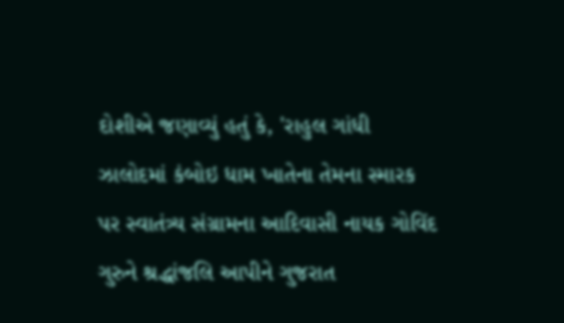દોશીએ જણાવ્યું હતું કે, 'રાહુલ ગાંધી ઝાલોદમાં કંબોઇ ધામ ખાતેના તેમના સ્મારક પર સ્વાતંત્ર્ય સંગ્રામના આદિવાસી નાયક ગોવિંદ ગુરુને શ્રદ્ધાંજલિ આપીને ગુજરાત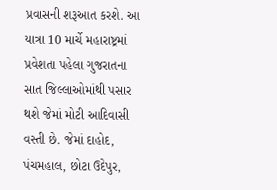પ્રવાસની શરૂઆત કરશે. આ યાત્રા 10 માર્ચે મહારાષ્ટ્રમાં પ્રવેશતા પહેલા ગુજરાતના સાત જિલ્લાઓમાંથી પસાર થશે જેમાં મોટી આદિવાસી વસ્તી છે. જેમાં દાહોદ, પંચમહાલ, છોટા ઉદેપુર,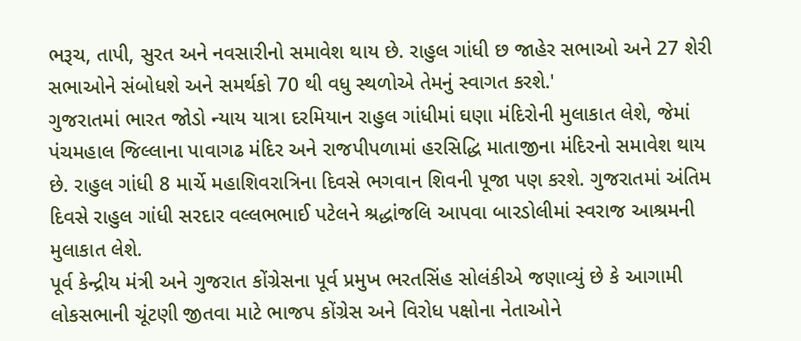ભરૂચ, તાપી, સુરત અને નવસારીનો સમાવેશ થાય છે. રાહુલ ગાંધી છ જાહેર સભાઓ અને 27 શેરી સભાઓને સંબોધશે અને સમર્થકો 70 થી વધુ સ્થળોએ તેમનું સ્વાગત કરશે.'
ગુજરાતમાં ભારત જોડો ન્યાય યાત્રા દરમિયાન રાહુલ ગાંધીમાં ઘણા મંદિરોની મુલાકાત લેશે, જેમાં પંચમહાલ જિલ્લાના પાવાગઢ મંદિર અને રાજપીપળામાં હરસિદ્ધિ માતાજીના મંદિરનો સમાવેશ થાય છે. રાહુલ ગાંધી 8 માર્ચે મહાશિવરાત્રિના દિવસે ભગવાન શિવની પૂજા પણ કરશે. ગુજરાતમાં અંતિમ દિવસે રાહુલ ગાંધી સરદાર વલ્લભભાઈ પટેલને શ્રદ્ધાંજલિ આપવા બારડોલીમાં સ્વરાજ આશ્રમની મુલાકાત લેશે.
પૂર્વ કેન્દ્રીય મંત્રી અને ગુજરાત કોંગ્રેસના પૂર્વ પ્રમુખ ભરતસિંહ સોલંકીએ જણાવ્યું છે કે આગામી લોકસભાની ચૂંટણી જીતવા માટે ભાજપ કોંગ્રેસ અને વિરોધ પક્ષોના નેતાઓને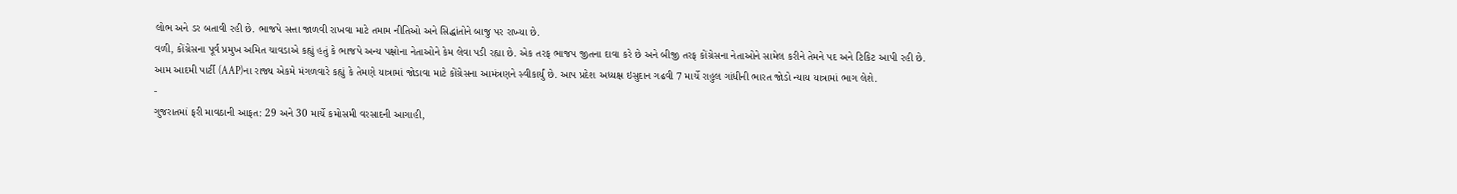લોભ અને ડર બતાવી રહી છે. ભાજપે સત્તા જાળવી રાખવા માટે તમામ નીતિઓ અને સિદ્ધાંતોને બાજુ પર રાખ્યા છે.
વળી, કોંગ્રેસના પૂર્વ પ્રમુખ અમિત ચાવડાએ કહ્યું હતું કે ભાજપે અન્ય પક્ષોના નેતાઓને કેમ લેવા પડી રહ્યા છે. એક તરફ ભાજપ જીતના દાવા કરે છે અને બીજી તરફ કોંગ્રેસના નેતાઓને સામેલ કરીને તેમને પદ અને ટિકિટ આપી રહી છે.
આમ આદમી પાર્ટી (AAP)ના રાજ્ય એકમે મંગળવારે કહ્યું કે તેમણે યાત્રામાં જોડાવા માટે કોંગ્રેસના આમંત્રણને સ્વીકાર્યું છે. આપ પ્રદેશ અધ્યક્ષ ઇસુદાન ગઢવી 7 માર્ચે રાહુલ ગાંધીની ભારત જોડો ન્યાય યાત્રામાં ભાગ લેશે.
-
ગુજરાતમાં ફરી માવઠાની આફત: 29 અને 30 માર્ચે કમોસમી વરસાદની આગાહી,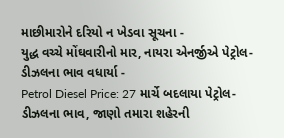માછીમારોને દરિયો ન ખેડવા સૂચના -
યુદ્ધ વચ્ચે મોંઘવારીનો માર, નાયરા એનર્જીએ પેટ્રોલ-ડીઝલના ભાવ વધાર્યા -
Petrol Diesel Price: 27 માર્ચે બદલાયા પેટ્રોલ-ડીઝલના ભાવ, જાણો તમારા શહેરની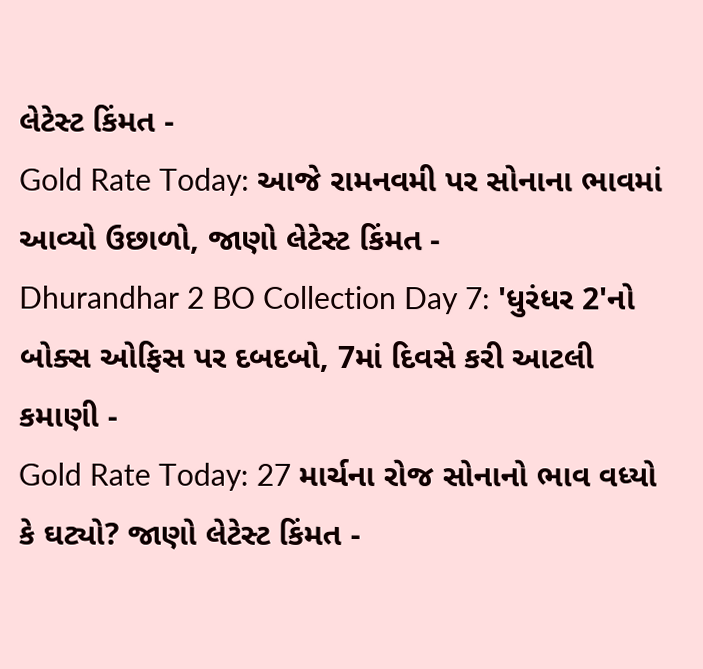લેટેસ્ટ કિંમત -
Gold Rate Today: આજે રામનવમી પર સોનાના ભાવમાં આવ્યો ઉછાળો, જાણો લેટેસ્ટ કિંમત -
Dhurandhar 2 BO Collection Day 7: 'ધુરંધર 2'નો બોક્સ ઓફિસ પર દબદબો, 7માં દિવસે કરી આટલી કમાણી -
Gold Rate Today: 27 માર્ચના રોજ સોનાનો ભાવ વધ્યો કે ઘટ્યો? જાણો લેટેસ્ટ કિંમત -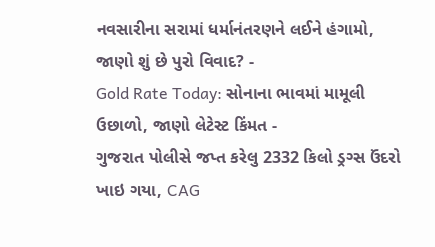નવસારીના સરામાં ધર્માનંતરણને લઈને હંગામો, જાણો શું છે પુરો વિવાદ? -
Gold Rate Today: સોનાના ભાવમાં મામૂલી ઉછાળો, જાણો લેટેસ્ટ કિંમત -
ગુજરાત પોલીસે જપ્ત કરેલુ 2332 કિલો ડ્રગ્સ ઉંદરો ખાઇ ગયા, CAG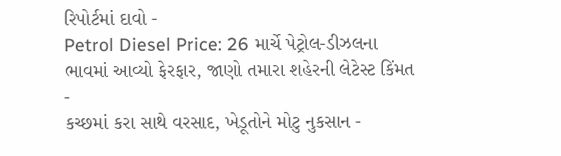રિપોર્ટમાં દાવો -
Petrol Diesel Price: 26 માર્ચે પેટ્રોલ-ડીઝલના ભાવમાં આવ્યો ફેરફાર, જાણો તમારા શહેરની લેટેસ્ટ કિંમત -
કચ્છમાં કરા સાથે વરસાદ, ખેડૂતોને મોટુ નુકસાન -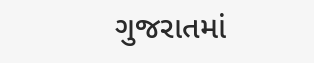ગુજરાતમાં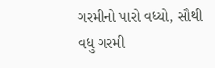ગરમીનો પારો વધ્યો, સૌથી વધુ ગરમી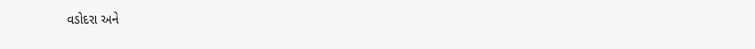વડોદરા અને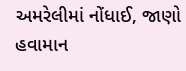અમરેલીમાં નોંધાઈ, જાણો હવામાન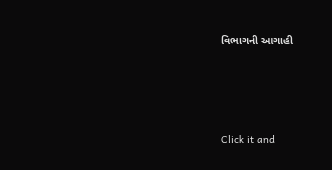વિભાગની આગાહી








Click it and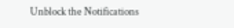Unblock the Notifications